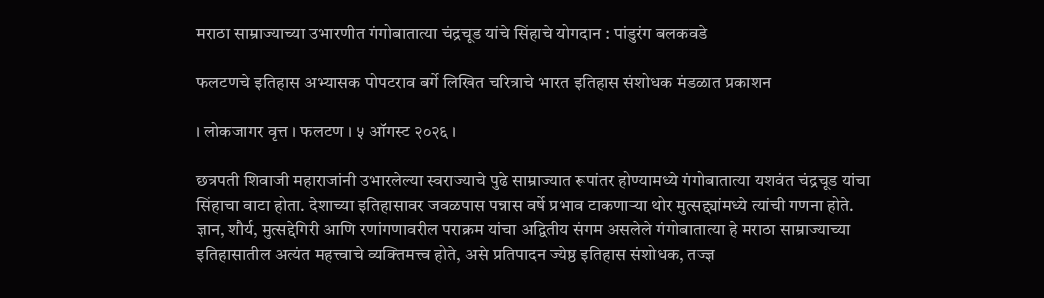मराठा साम्राज्याच्या उभारणीत गंगोबातात्या चंद्रचूड यांचे सिंहाचे योगदान : पांडुरंग बलकवडे

फलटणचे इतिहास अभ्यासक पोपटराव बर्गे लिखित चरित्राचे भारत इतिहास संशोधक मंडळात प्रकाशन

। लोकजागर वृत्त । फलटण । ५ ऑगस्ट २०२६ ।

छत्रपती शिवाजी महाराजांनी उभारलेल्या स्वराज्याचे पुढे साम्राज्यात रूपांतर होण्यामध्ये गंगोबातात्या यशवंत चंद्रचूड यांचा सिंहाचा वाटा होता. देशाच्या इतिहासावर जवळपास पन्नास वर्षे प्रभाव टाकणाऱ्या थोर मुत्सद्द्यांमध्ये त्यांची गणना होते. ज्ञान, शौर्य, मुत्सद्देगिरी आणि रणांगणावरील पराक्रम यांचा अद्वितीय संगम असलेले गंगोबातात्या हे मराठा साम्राज्याच्या इतिहासातील अत्यंत महत्त्वाचे व्यक्तिमत्त्व होते, असे प्रतिपादन ज्येष्ठ इतिहास संशोधक, तज्ज्ञ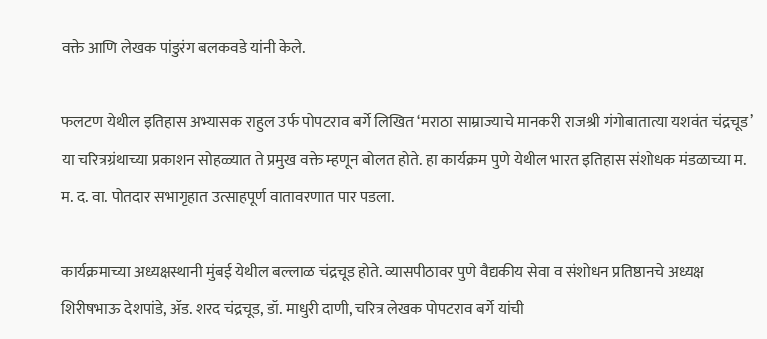वक्ते आणि लेखक पांडुरंग बलकवडे यांनी केले.

फलटण येथील इतिहास अभ्यासक राहुल उर्फ पोपटराव बर्गे लिखित ‘मराठा साम्राज्याचे मानकरी राजश्री गंगोबातात्या यशवंत चंद्रचूड’ या चरित्रग्रंथाच्या प्रकाशन सोहळ्यात ते प्रमुख वक्ते म्हणून बोलत होते. हा कार्यक्रम पुणे येथील भारत इतिहास संशोधक मंडळाच्या म. म. द. वा. पोतदार सभागृहात उत्साहपूर्ण वातावरणात पार पडला.

कार्यक्रमाच्या अध्यक्षस्थानी मुंबई येथील बल्लाळ चंद्रचूड होते. व्यासपीठावर पुणे वैद्यकीय सेवा व संशोधन प्रतिष्ठानचे अध्यक्ष शिरीषभाऊ देशपांडे, ॲड. शरद चंद्रचूड, डॉ. माधुरी दाणी, चरित्र लेखक पोपटराव बर्गे यांची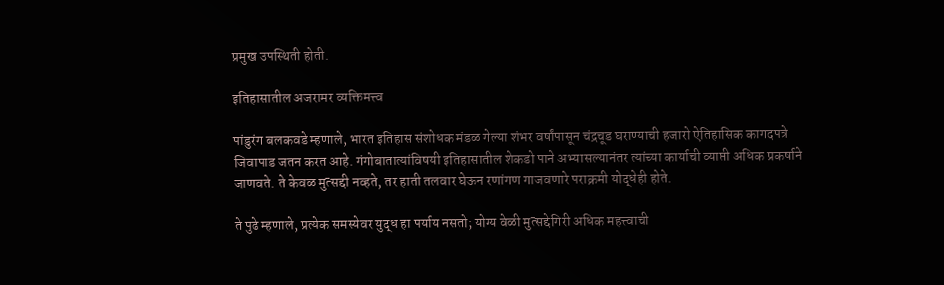प्रमुख उपस्थिती होती.

इतिहासातील अजरामर व्यक्तिमत्त्व

पांडुरंग बलकवडे म्हणाले, भारत इतिहास संशोधक मंडळ गेल्या शंभर वर्षांपासून चंद्रचूड घराण्याची हजारो ऐतिहासिक कागदपत्रे जिवापाड जतन करत आहे. गंगोबातात्यांविषयी इतिहासातील शेकडो पाने अभ्यासल्यानंतर त्यांच्या कार्याची व्याप्ती अधिक प्रकर्षाने जाणवते. ते केवळ मुत्सद्दी नव्हते, तर हाती तलवार घेऊन रणांगण गाजवणारे पराक्रमी योद्धेही होते.

ते पुढे म्हणाले, प्रत्येक समस्येवर युद्ध हा पर्याय नसतो; योग्य वेळी मुत्सद्देगिरी अधिक महत्त्वाची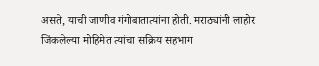असते, याची जाणीव गंगोबातात्यांना होती. मराठ्यांनी लाहोर जिंकलेल्या मोहिमेत त्यांचा सक्रिय सहभाग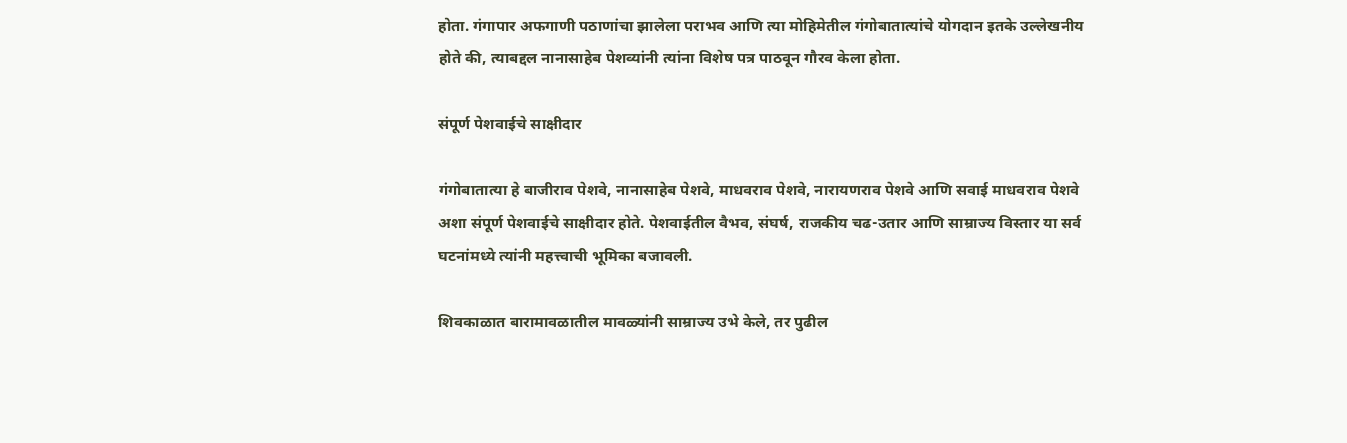होता. गंगापार अफगाणी पठाणांचा झालेला पराभव आणि त्या मोहिमेतील गंगोबातात्यांचे योगदान इतके उल्लेखनीय होते की, त्याबद्दल नानासाहेब पेशव्यांनी त्यांना विशेष पत्र पाठवून गौरव केला होता.

संपूर्ण पेशवाईचे साक्षीदार

गंगोबातात्या हे बाजीराव पेशवे, नानासाहेब पेशवे, माधवराव पेशवे, नारायणराव पेशवे आणि सवाई माधवराव पेशवे अशा संपूर्ण पेशवाईचे साक्षीदार होते. पेशवाईतील वैभव, संघर्ष, राजकीय चढ-उतार आणि साम्राज्य विस्तार या सर्व घटनांमध्ये त्यांनी महत्त्वाची भूमिका बजावली.

शिवकाळात बारामावळातील मावळ्यांनी साम्राज्य उभे केले, तर पुढील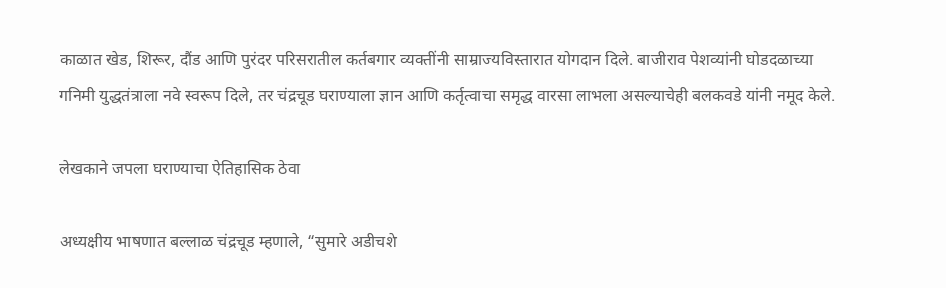काळात खेड, शिरूर, दौंड आणि पुरंदर परिसरातील कर्तबगार व्यक्तींनी साम्राज्यविस्तारात योगदान दिले. बाजीराव पेशव्यांनी घोडदळाच्या गनिमी युद्धतंत्राला नवे स्वरूप दिले, तर चंद्रचूड घराण्याला ज्ञान आणि कर्तृत्वाचा समृद्ध वारसा लाभला असल्याचेही बलकवडे यांनी नमूद केले.

लेखकाने जपला घराण्याचा ऐतिहासिक ठेवा

अध्यक्षीय भाषणात बल्लाळ चंद्रचूड म्हणाले, “सुमारे अडीचशे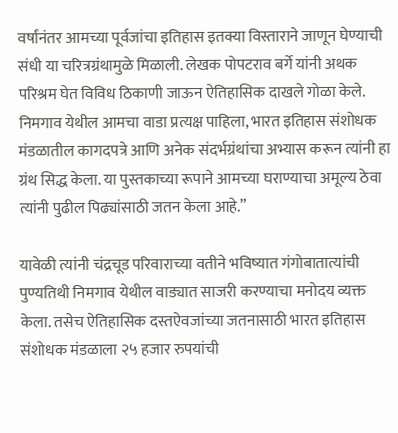वर्षांनंतर आमच्या पूर्वजांचा इतिहास इतक्या विस्ताराने जाणून घेण्याची संधी या चरित्रग्रंथामुळे मिळाली. लेखक पोपटराव बर्गे यांनी अथक परिश्रम घेत विविध ठिकाणी जाऊन ऐतिहासिक दाखले गोळा केले. निमगाव येथील आमचा वाडा प्रत्यक्ष पाहिला, भारत इतिहास संशोधक मंडळातील कागदपत्रे आणि अनेक संदर्भग्रंथांचा अभ्यास करून त्यांनी हा ग्रंथ सिद्ध केला. या पुस्तकाच्या रूपाने आमच्या घराण्याचा अमूल्य ठेवा त्यांनी पुढील पिढ्यांसाठी जतन केला आहे.”

यावेळी त्यांनी चंद्रचूड परिवाराच्या वतीने भविष्यात गंगोबातात्यांची पुण्यतिथी निमगाव येथील वाड्यात साजरी करण्याचा मनोदय व्यक्त केला. तसेच ऐतिहासिक दस्तऐवजांच्या जतनासाठी भारत इतिहास संशोधक मंडळाला २५ हजार रुपयांची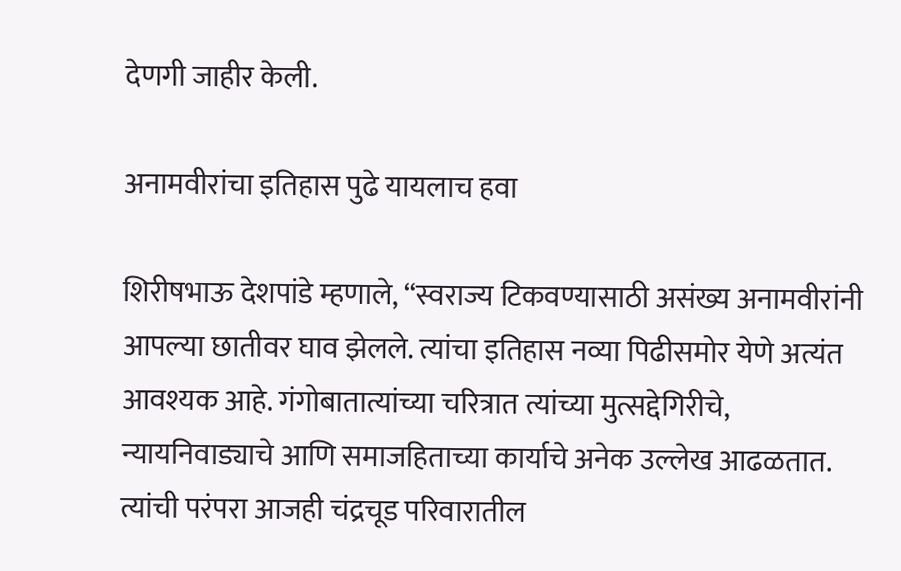देणगी जाहीर केली.

अनामवीरांचा इतिहास पुढे यायलाच हवा

शिरीषभाऊ देशपांडे म्हणाले, “स्वराज्य टिकवण्यासाठी असंख्य अनामवीरांनी आपल्या छातीवर घाव झेलले. त्यांचा इतिहास नव्या पिढीसमोर येणे अत्यंत आवश्यक आहे. गंगोबातात्यांच्या चरित्रात त्यांच्या मुत्सद्देगिरीचे, न्यायनिवाड्याचे आणि समाजहिताच्या कार्याचे अनेक उल्लेख आढळतात. त्यांची परंपरा आजही चंद्रचूड परिवारातील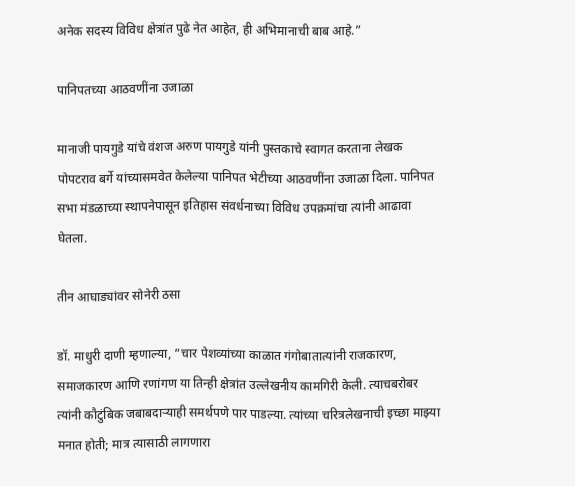अनेक सदस्य विविध क्षेत्रांत पुढे नेत आहेत, ही अभिमानाची बाब आहे.”

पानिपतच्या आठवणींना उजाळा

मानाजी पायगुडे यांचे वंशज अरुण पायगुडे यांनी पुस्तकाचे स्वागत करताना लेखक पोपटराव बर्गे यांच्यासमवेत केलेल्या पानिपत भेटीच्या आठवणींना उजाळा दिला. पानिपत सभा मंडळाच्या स्थापनेपासून इतिहास संवर्धनाच्या विविध उपक्रमांचा त्यांनी आढावा घेतला.

तीन आघाड्यांवर सोनेरी ठसा

डॉ. माधुरी दाणी म्हणाल्या, “चार पेशव्यांच्या काळात गंगोबातात्यांनी राजकारण, समाजकारण आणि रणांगण या तिन्ही क्षेत्रांत उल्लेखनीय कामगिरी केली. त्याचबरोबर त्यांनी कौटुंबिक जबाबदाऱ्याही समर्थपणे पार पाडल्या. त्यांच्या चरित्रलेखनाची इच्छा माझ्या मनात होती; मात्र त्यासाठी लागणारा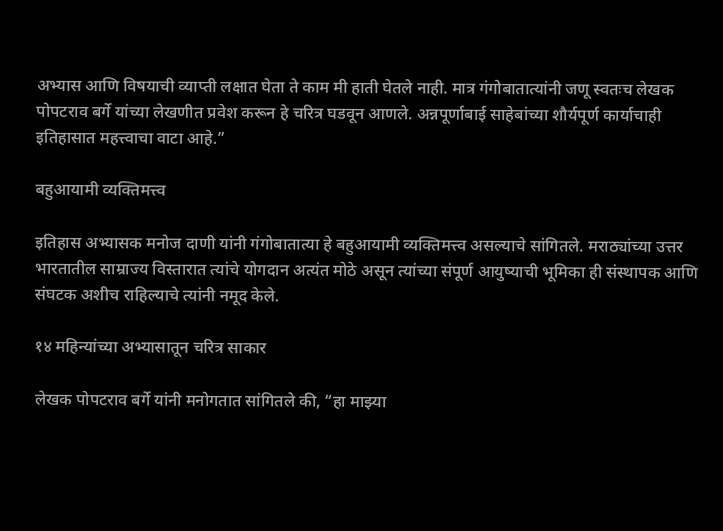अभ्यास आणि विषयाची व्याप्ती लक्षात घेता ते काम मी हाती घेतले नाही. मात्र गंगोबातात्यांनी जणू स्वतःच लेखक पोपटराव बर्गे यांच्या लेखणीत प्रवेश करून हे चरित्र घडवून आणले. अन्नपूर्णाबाई साहेबांच्या शौर्यपूर्ण कार्याचाही इतिहासात महत्त्वाचा वाटा आहे.”

बहुआयामी व्यक्तिमत्त्व

इतिहास अभ्यासक मनोज दाणी यांनी गंगोबातात्या हे बहुआयामी व्यक्तिमत्त्व असल्याचे सांगितले. मराठ्यांच्या उत्तर भारतातील साम्राज्य विस्तारात त्यांचे योगदान अत्यंत मोठे असून त्यांच्या संपूर्ण आयुष्याची भूमिका ही संस्थापक आणि संघटक अशीच राहिल्याचे त्यांनी नमूद केले.

१४ महिन्यांच्या अभ्यासातून चरित्र साकार

लेखक पोपटराव बर्गे यांनी मनोगतात सांगितले की, “हा माझ्या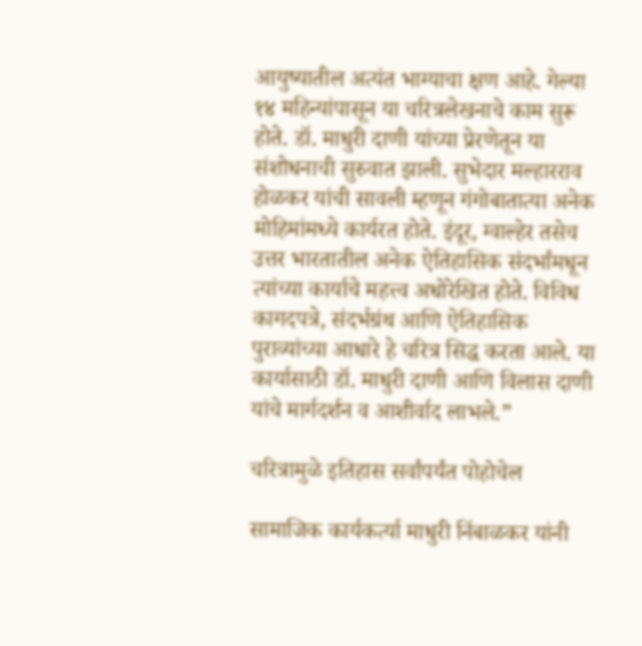आयुष्यातील अत्यंत भाग्याचा क्षण आहे. गेल्या १४ महिन्यांपासून या चरित्रलेखनाचे काम सुरू होते. डॉ. माधुरी दाणी यांच्या प्रेरणेतून या संशोधनाची सुरुवात झाली. सुभेदार मल्हारराव होळकर यांची सावली म्हणून गंगोबातात्या अनेक मोहिमांमध्ये कार्यरत होते. इंदूर, ग्वाल्हेर तसेच उत्तर भारतातील अनेक ऐतिहासिक संदर्भांमधून त्यांच्या कार्याचे महत्त्व अधोरेखित होते. विविध कागदपत्रे, संदर्भग्रंथ आणि ऐतिहासिक पुराव्यांच्या आधारे हे चरित्र सिद्ध करता आले. या कार्यासाठी डॉ. माधुरी दाणी आणि विलास दाणी यांचे मार्गदर्शन व आशीर्वाद लाभले.”

चरित्रामुळे इतिहास सर्वांपर्यंत पोहोचेल

सामाजिक कार्यकर्त्या माधुरी निंबाळकर यांनी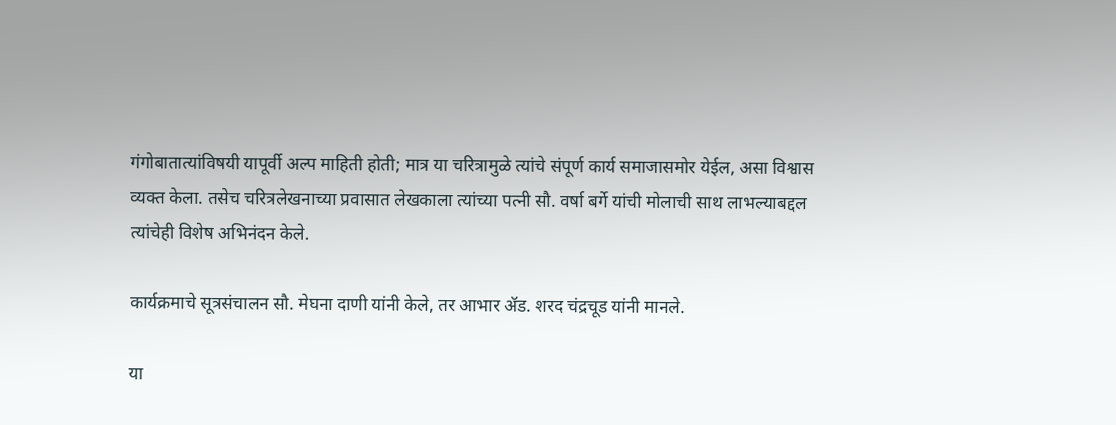गंगोबातात्यांविषयी यापूर्वी अल्प माहिती होती; मात्र या चरित्रामुळे त्यांचे संपूर्ण कार्य समाजासमोर येईल, असा विश्वास व्यक्त केला. तसेच चरित्रलेखनाच्या प्रवासात लेखकाला त्यांच्या पत्नी सौ. वर्षा बर्गे यांची मोलाची साथ लाभल्याबद्दल त्यांचेही विशेष अभिनंदन केले.

कार्यक्रमाचे सूत्रसंचालन सौ. मेघना दाणी यांनी केले, तर आभार ॲड. शरद चंद्रचूड यांनी मानले.

या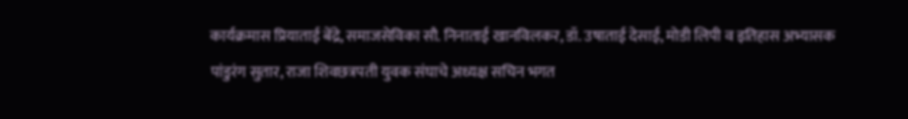कार्यक्रमास प्रियाताई बेंद्रे, समाजसेविका सौ. निनाताई खानविलकर, डॉ. उषाताई देसाई, मोडी लिपी व इतिहास अभ्यासक पांडुरंग सुतार, राजा शिवछत्रपती युवक संघाचे अध्यक्ष सचिन भगत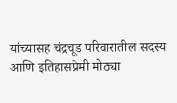यांच्यासह चंद्रचूड परिवारातील सदस्य आणि इतिहासप्रेमी मोठ्या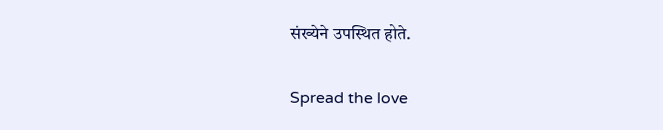संख्येने उपस्थित होते.

Spread the love